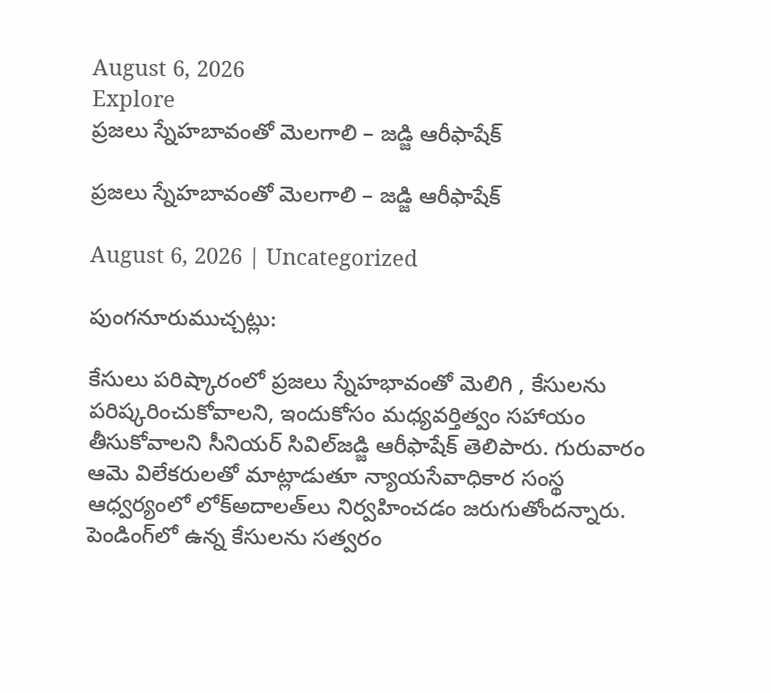August 6, 2026
Explore
ప్రజలు స్నేహబావంతో మెలగాలి – జడ్జి ఆరీఫాషేక్‌

ప్రజలు స్నేహబావంతో మెలగాలి – జడ్జి ఆరీఫాషేక్‌

August 6, 2026 | Uncategorized

పుంగనూరుముచ్చట్లు:

కేసులు పరిష్కారంలో ప్రజలు స్నేహభావంతో మెలిగి , కేసులను పరిష్కరించుకోవాలని, ఇందుకోసం మధ్యవర్తిత్వం సహాయం తీసుకోవాలని సీనియర్‌ సివిల్‌జడ్జి ఆరీఫాషేక్‌ తెలిపారు. గురువారం ఆమె విలేకరులతో మాట్లాడుతూ న్యాయసేవాధికార సంస్థ ఆధ్వర్యంలో లోక్‌అదాలత్‌లు నిర్వహించడం జరుగుతోందన్నారు. పెండింగ్‌లో ఉన్న కేసులను సత్వరం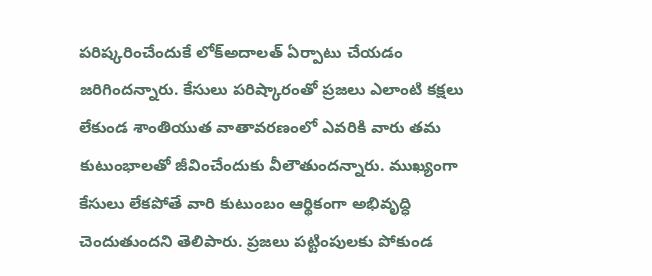పరిష్కరించేందుకే లోక్‌అదాలత్‌ ఏర్పాటు చేయడం జరిగిందన్నారు. కేసులు పరిష్కారంతో ప్రజలు ఎలాంటి కక్షలు లేకుండ శాంతియుత వాతావరణంలో ఎవరికి వారు తమ కుటుంభాలతో జీవించేందుకు వీలౌతుందన్నారు. ముఖ్యంగా కేసులు లేకపోతే వారి కుటుంబం ఆర్థికంగా అభివృద్ధి చెందుతుందని తెలిపారు. ప్రజలు పట్టింపులకు పోకుండ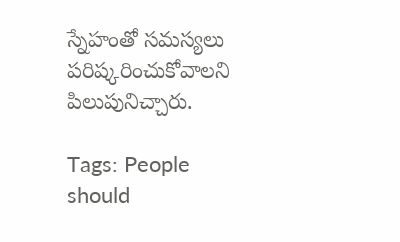స్నేహంతో సమస్యలు పరిష్కరించుకోవాలని పిలుపునిచ్చారు.

Tags: People should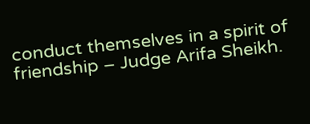conduct themselves in a spirit of friendship – Judge Arifa Sheikh.